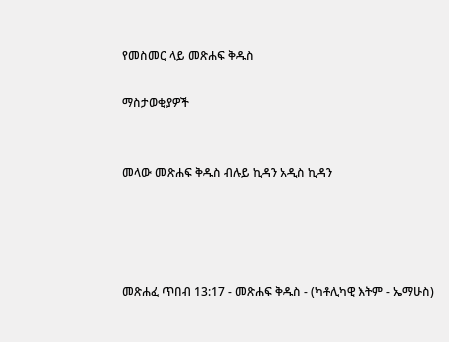የመስመር ላይ መጽሐፍ ቅዱስ

ማስታወቂያዎች


መላው መጽሐፍ ቅዱስ ብሉይ ኪዳን አዲስ ኪዳን




መጽሐፈ ጥበብ 13:17 - መጽሐፍ ቅዱስ - (ካቶሊካዊ እትም - ኤማሁስ)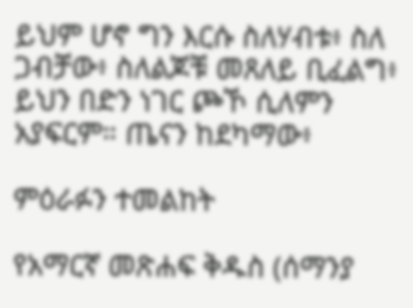ይህም ሆኖ ግን እርሱ ስለሃብቱ፥ ስለ ጋብቻው፥ ስለልጆቹ መጸለይ ቢፈልግ፥ ይህን በድን ነገር ጮኾ ሲለምን አያፍርም። ጤናን ከደካማው፥

ምዕራፉን ተመልከት

የአማርኛ መጽሐፍ ቅዱስ (ሰማንያ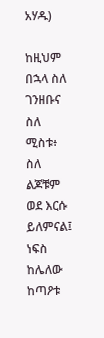አሃዱ)

ከዚህም በኋላ ስለ ገንዘቡና ስለ ሚስቱ፥ ስለ ልጆቹም ወደ እርሱ ይለምናል፤ ነፍስ ከሌለው ከጣዖቱ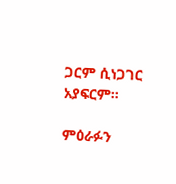ጋርም ሲነጋገር አያፍርም።

ምዕራፉን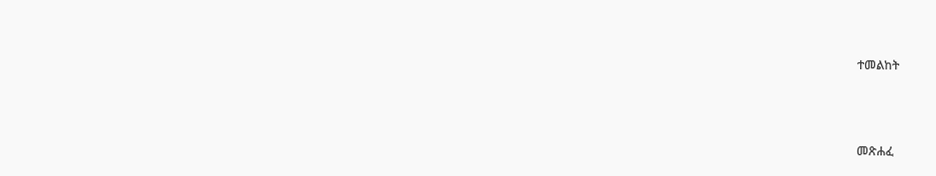ተመልከት



መጽሐፈ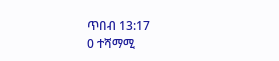ጥበብ 13:17
0 ተሻማሚ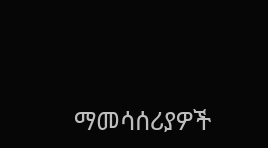ማመሳሰሪያዎች